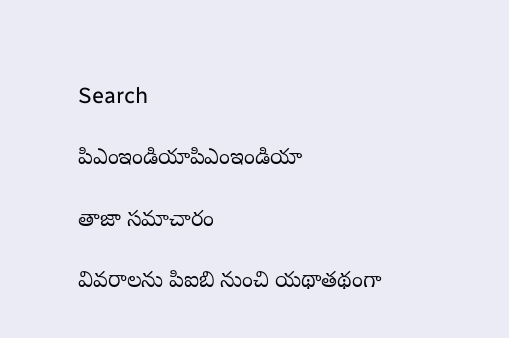Search

పిఎంఇండియాపిఎంఇండియా

తాజా స‌మాచారం

వివరాలను పిఐబి నుంచి యథాతథంగా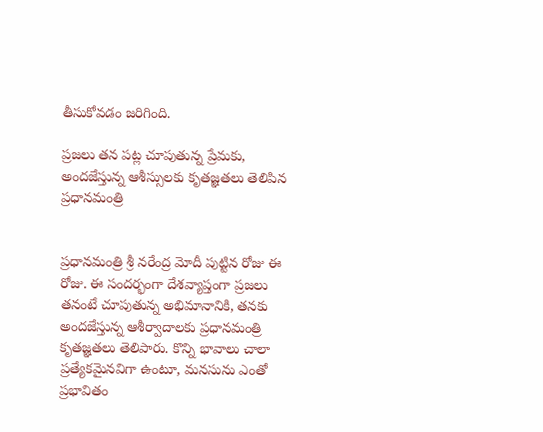తీసుకోవడం జరిగింది.

ప్రజలు తన పట్ల చూపుతున్న ప్రేమకు, అందజేస్తున్న ఆశీస్సులకు కృతజ్ఞత‌లు తెలిపిన ప్రధానమంత్రి


ప్రధానమంత్రి శ్రీ నరేంద్ర మోదీ పుట్టిన రోజు ఈ రోజు. ఈ సందర్భంగా దేశవ్యాప్తంగా ప్రజలు తనంటే చూపుతున్న అభిమానానికి, తనకు అందజేస్తున్న ఆశీర్వాదాలకు ప్రధానమంత్రి కృతజ్ఞత‌లు తెలిపారు. కొన్ని భావాలు చాలా ప్రత్యేకమైనవిగా ఉంటూ, మనసును ఎంతో ప్రభావితం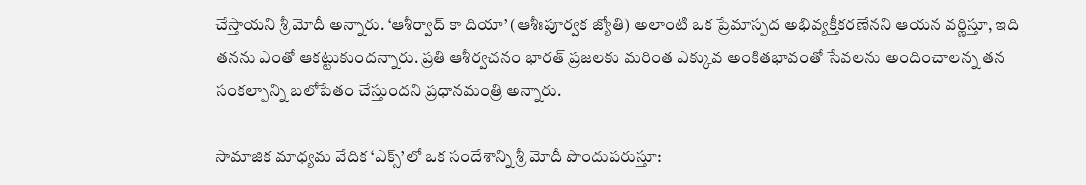చేస్తాయని శ్రీ మోదీ అన్నారు. ‘ఆశీర్వాద్‌ కా దియా’ (ఆశీఃపూర్వక జ్యోతి) అలాంటి ఒక ప్రేమాస్పద అభివ్యక్తీకరణేనని ఆయన వర్ణిస్తూ, ఇది తనను ఎంతో ఆకట్టుకుందన్నారు. ప్రతి ఆశీర్వచనం భారత్ ప్రజలకు మరింత ఎక్కువ అంకితభావంతో సేవలను అందించాలన్న తన సంకల్పాన్ని బలోపేతం చేస్తుందని ప్రధానమంత్రి అన్నారు.

సామాజిక మాధ్యమ వేదిక ‘ఎక్స్’లో ఒక సందేశాన్ని శ్రీ మోదీ పొందుపరుస్తూ: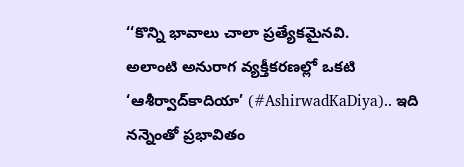‘‘కొన్ని భావాలు చాలా ప్రత్యేకమైనవి.
అలాంటి అనురాగ వ్యక్తీకరణల్లో ఒకటి ‘ఆశీర్వాద్‌కాదియా’ (#AshirwadKaDiya).. ఇది నన్నెంతో ప్రభావితం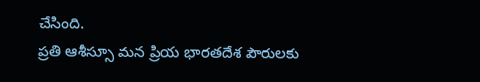చేసింది.
ప్రతి ఆశీస్సూ మన ప్రియ భారతదేశ పౌరులకు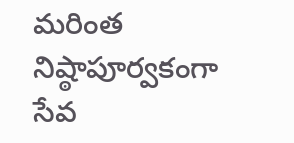మరింత నిష్ఠాపూర్వకంగా సేవ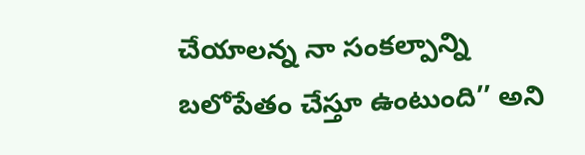చేయాలన్న నా సంకల్పాన్ని బలోపేతం చేస్తూ ఉంటుంది’’ అని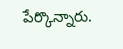పేర్కొన్నారు.